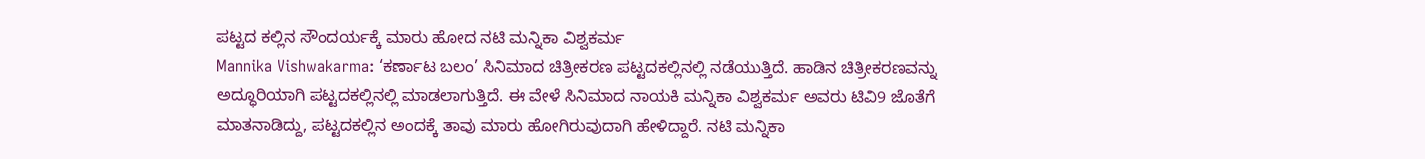ಪಟ್ಟದ ಕಲ್ಲಿನ ಸೌಂದರ್ಯಕ್ಕೆ ಮಾರು ಹೋದ ನಟಿ ಮನ್ನಿಕಾ ವಿಶ್ವಕರ್ಮ
Mannika Vishwakarma: ‘ಕರ್ಣಾಟ ಬಲಂ’ ಸಿನಿಮಾದ ಚಿತ್ರೀಕರಣ ಪಟ್ಟದಕಲ್ಲಿನಲ್ಲಿ ನಡೆಯುತ್ತಿದೆ. ಹಾಡಿನ ಚಿತ್ರೀಕರಣವನ್ನು ಅದ್ಧೂರಿಯಾಗಿ ಪಟ್ಟದಕಲ್ಲಿನಲ್ಲಿ ಮಾಡಲಾಗುತ್ತಿದೆ. ಈ ವೇಳೆ ಸಿನಿಮಾದ ನಾಯಕಿ ಮನ್ನಿಕಾ ವಿಶ್ವಕರ್ಮ ಅವರು ಟಿವಿ9 ಜೊತೆಗೆ ಮಾತನಾಡಿದ್ದು, ಪಟ್ಟದಕಲ್ಲಿನ ಅಂದಕ್ಕೆ ತಾವು ಮಾರು ಹೋಗಿರುವುದಾಗಿ ಹೇಳಿದ್ದಾರೆ. ನಟಿ ಮನ್ನಿಕಾ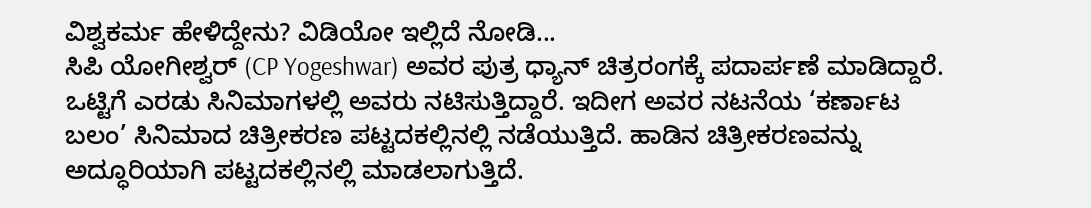ವಿಶ್ವಕರ್ಮ ಹೇಳಿದ್ದೇನು? ವಿಡಿಯೋ ಇಲ್ಲಿದೆ ನೋಡಿ...
ಸಿಪಿ ಯೋಗೀಶ್ವರ್ (CP Yogeshwar) ಅವರ ಪುತ್ರ ಧ್ಯಾನ್ ಚಿತ್ರರಂಗಕ್ಕೆ ಪದಾರ್ಪಣೆ ಮಾಡಿದ್ದಾರೆ. ಒಟ್ಟಿಗೆ ಎರಡು ಸಿನಿಮಾಗಳಲ್ಲಿ ಅವರು ನಟಿಸುತ್ತಿದ್ದಾರೆ. ಇದೀಗ ಅವರ ನಟನೆಯ ‘ಕರ್ಣಾಟ ಬಲಂ’ ಸಿನಿಮಾದ ಚಿತ್ರೀಕರಣ ಪಟ್ಟದಕಲ್ಲಿನಲ್ಲಿ ನಡೆಯುತ್ತಿದೆ. ಹಾಡಿನ ಚಿತ್ರೀಕರಣವನ್ನು ಅದ್ಧೂರಿಯಾಗಿ ಪಟ್ಟದಕಲ್ಲಿನಲ್ಲಿ ಮಾಡಲಾಗುತ್ತಿದೆ.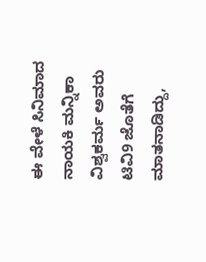ಈ ವೇಳೆ ಸಿನಿಮಾದ ನಾಯಕಿ ಮನ್ನಿಕಾ ವಿಶ್ವಕರ್ಮ ಅವರು ಟಿವಿ9 ಜೊತೆಗೆ ಮಾತನಾಡಿದ್ದು,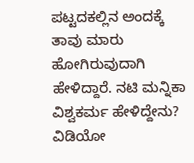ಪಟ್ಟದಕಲ್ಲಿನ ಅಂದಕ್ಕೆ ತಾವು ಮಾರು ಹೋಗಿರುವುದಾಗಿ ಹೇಳಿದ್ದಾರೆ. ನಟಿ ಮನ್ನಿಕಾ ವಿಶ್ವಕರ್ಮ ಹೇಳಿದ್ದೇನು? ವಿಡಿಯೋ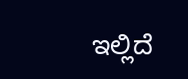ಇಲ್ಲಿದೆ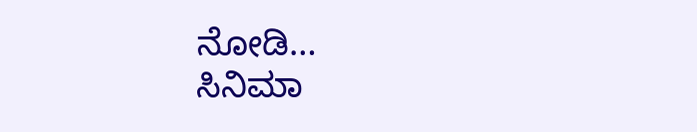ನೋಡಿ…
ಸಿನಿಮಾ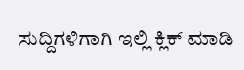ಸುದ್ದಿಗಳಿಗಾಗಿ ಇಲ್ಲಿ ಕ್ಲಿಕ್ ಮಾಡಿ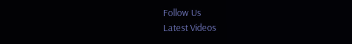Follow Us
Latest Videos